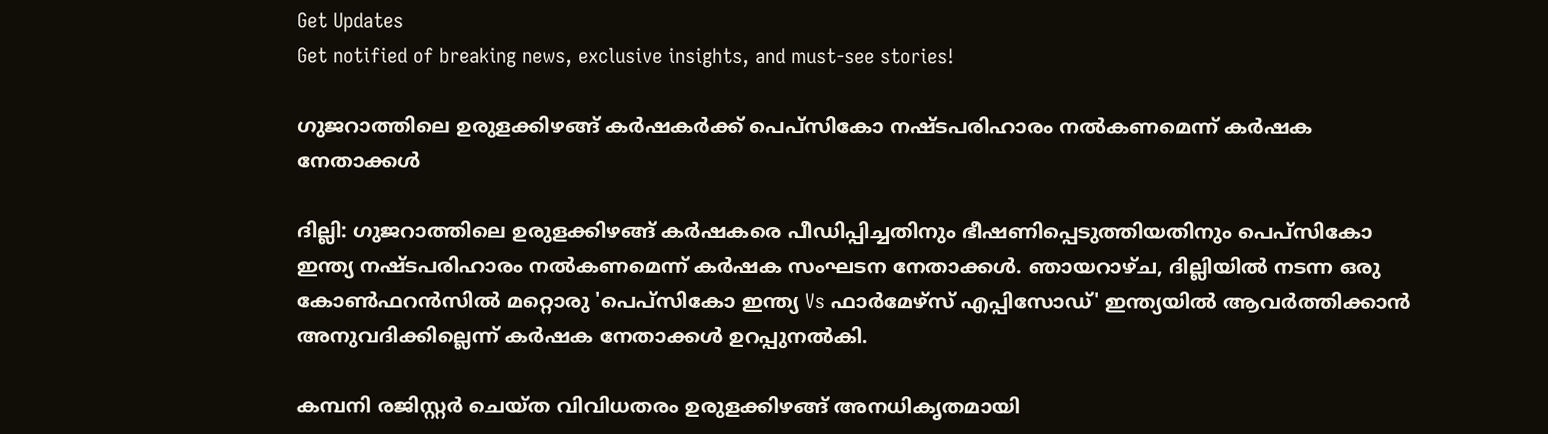Get Updates
Get notified of breaking news, exclusive insights, and must-see stories!

ഗുജറാത്തിലെ ഉരുളക്കിഴങ്ങ് കര്‍ഷകര്‍ക്ക് പെപ്‌സികോ നഷ്ടപരിഹാരം നല്‍കണമെന്ന് കര്‍ഷക നേതാക്കള്‍

ദില്ലി: ഗുജറാത്തിലെ ഉരുളക്കിഴങ്ങ് കര്‍ഷകരെ പീഡിപ്പിച്ചതിനും ഭീഷണിപ്പെടുത്തിയതിനും പെപ്‌സികോ ഇന്ത്യ നഷ്ടപരിഹാരം നല്‍കണമെന്ന് കര്‍ഷക സംഘടന നേതാക്കള്‍. ഞായറാഴ്ച, ദില്ലിയില്‍ നടന്ന ഒരു കോണ്‍ഫറന്‍സില്‍ മറ്റൊരു 'പെപ്‌സികോ ഇന്ത്യ Vs ഫാര്‍മേഴ്സ് എപ്പിസോഡ്' ഇന്ത്യയില്‍ ആവര്‍ത്തിക്കാന്‍ അനുവദിക്കില്ലെന്ന് കര്‍ഷക നേതാക്കള്‍ ഉറപ്പുനല്‍കി.

കമ്പനി രജിസ്റ്റര്‍ ചെയ്ത വിവിധതരം ഉരുളക്കിഴങ്ങ് അനധികൃതമായി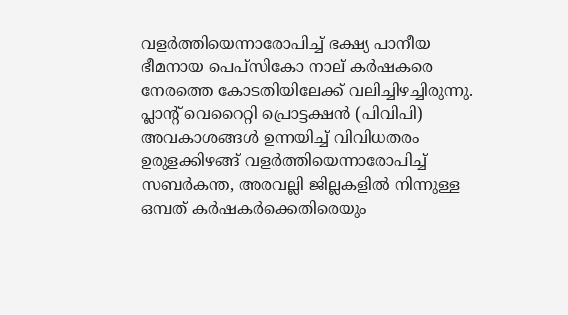വളര്‍ത്തിയെന്നാരോപിച്ച് ഭക്ഷ്യ പാനീയ ഭീമനായ പെപ്‌സികോ നാല് കര്‍ഷകരെ നേരത്തെ കോടതിയിലേക്ക് വലിച്ചിഴച്ചിരുന്നു. പ്ലാന്റ് വെറൈറ്റി പ്രൊട്ടക്ഷന്‍ (പിവിപി) അവകാശങ്ങള്‍ ഉന്നയിച്ച് വിവിധതരം ഉരുളക്കിഴങ്ങ് വളര്‍ത്തിയെന്നാരോപിച്ച് സബര്‍കന്ത, അരവല്ലി ജില്ലകളില്‍ നിന്നുള്ള ഒമ്പത് കര്‍ഷകര്‍ക്കെതിരെയും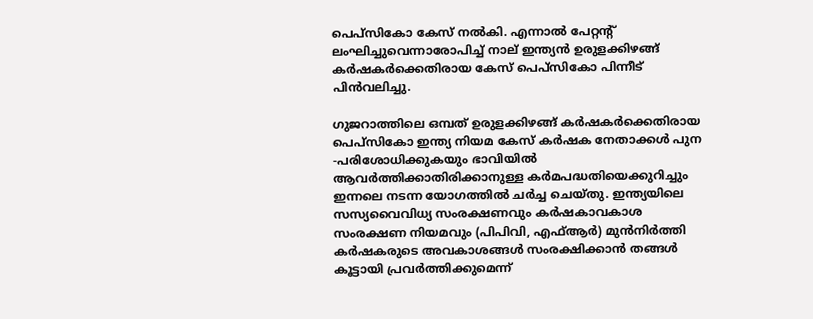പെപ്‌സികോ കേസ് നല്‍കി. എന്നാല്‍ പേറ്റന്റ് ലംഘിച്ചുവെന്നാരോപിച്ച് നാല് ഇന്ത്യന്‍ ഉരുളക്കിഴങ്ങ് കര്‍ഷകര്‍ക്കെതിരായ കേസ് പെപ്‌സികോ പിന്നീട് പിന്‍വലിച്ചു.

ഗുജറാത്തിലെ ഒമ്പത് ഉരുളക്കിഴങ്ങ് കര്‍ഷകര്‍ക്കെതിരായ പെപ്‌സികോ ഇന്ത്യ നിയമ കേസ് കര്‍ഷക നേതാക്കള്‍ പുന -പരിശോധിക്കുകയും ഭാവിയില്‍ ആവര്‍ത്തിക്കാതിരിക്കാനുള്ള കര്‍മപദ്ധതിയെക്കുറിച്ചും ഇന്നലെ നടന്ന യോഗത്തില്‍ ചര്‍ച്ച ചെയ്തു. ഇന്ത്യയിലെ സസ്യവൈവിധ്യ സംരക്ഷണവും കര്‍ഷകാവകാശ സംരക്ഷണ നിയമവും (പിപിവി, എഫ്ആര്‍) മുന്‍നിര്‍ത്തി കര്‍ഷകരുടെ അവകാശങ്ങള്‍ സംരക്ഷിക്കാന്‍ തങ്ങള്‍ കൂട്ടായി പ്രവര്‍ത്തിക്കുമെന്ന്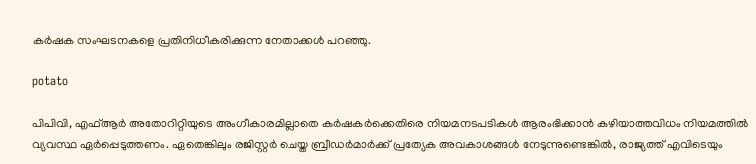കര്‍ഷക സംഘടനകളെ പ്രതിനിധീകരിക്കുന്ന നേതാക്കള്‍ പറഞ്ഞു.

potato

പിപിവി, എഫ്ആര്‍ അതോറിറ്റിയുടെ അംഗീകാരമില്ലാതെ കര്‍ഷകര്‍ക്കെതിരെ നിയമനടപടികള്‍ ആരംഭിക്കാന്‍ കഴിയാത്തവിധം നിയമത്തില്‍ വ്യവസ്ഥ ഏര്‍പ്പെടുത്തണം. ഏതെങ്കിലും രജിസ്റ്റര്‍ ചെയ്ത ബ്രീഡര്‍മാര്‍ക്ക് പ്രത്യേക അവകാശങ്ങള്‍ നേടുന്നുണ്ടെങ്കില്‍, രാജ്യത്ത് എവിടെയും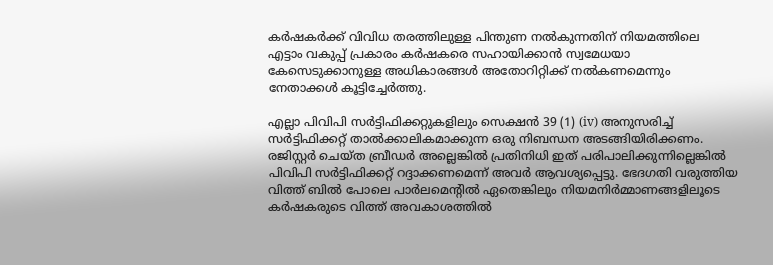കര്‍ഷകര്‍ക്ക് വിവിധ തരത്തിലുള്ള പിന്തുണ നല്‍കുന്നതിന് നിയമത്തിലെ എട്ടാം വകുപ്പ് പ്രകാരം കര്‍ഷകരെ സഹായിക്കാന്‍ സ്വമേധയാ കേസെടുക്കാനുള്ള അധികാരങ്ങള്‍ അതോറിറ്റിക്ക് നല്‍കണമെന്നും നേതാക്കള്‍ കൂട്ടിച്ചേര്‍ത്തു.

എല്ലാ പിവിപി സര്‍ട്ടിഫിക്കറ്റുകളിലും സെക്ഷന്‍ 39 (1) (iv) അനുസരിച്ച് സര്‍ട്ടിഫിക്കറ്റ് താല്‍ക്കാലികമാക്കുന്ന ഒരു നിബന്ധന അടങ്ങിയിരിക്കണം. രജിസ്റ്റര്‍ ചെയ്ത ബ്രീഡര്‍ അല്ലെങ്കില്‍ പ്രതിനിധി ഇത് പരിപാലിക്കുന്നില്ലെങ്കില്‍ പിവിപി സര്‍ട്ടിഫിക്കറ്റ് റദ്ദാക്കണമെന്ന് അവര്‍ ആവശ്യപ്പെട്ടു. ഭേദഗതി വരുത്തിയ വിത്ത് ബില്‍ പോലെ പാര്‍ലമെന്റില്‍ ഏതെങ്കിലും നിയമനിര്‍മ്മാണങ്ങളിലൂടെ കര്‍ഷകരുടെ വിത്ത് അവകാശത്തില്‍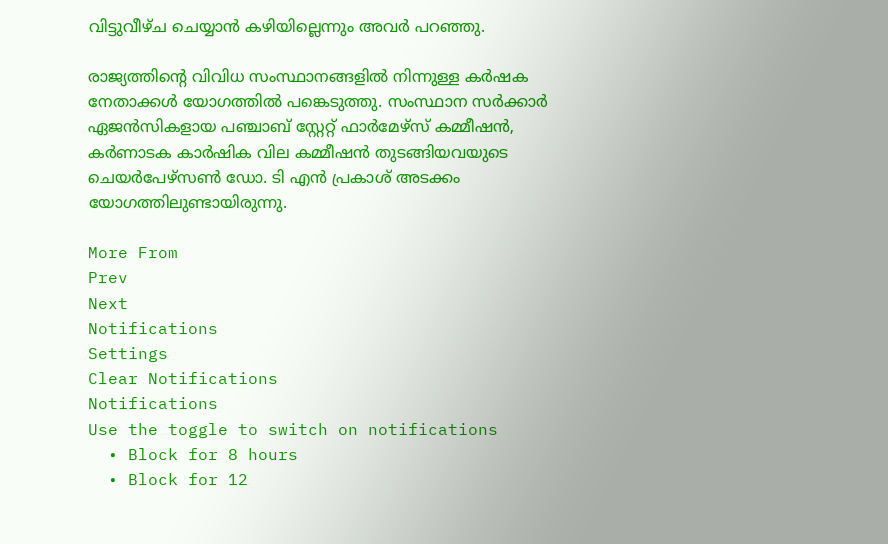വിട്ടുവീഴ്ച ചെയ്യാന്‍ കഴിയില്ലെന്നും അവര്‍ പറഞ്ഞു.

രാജ്യത്തിന്റെ വിവിധ സംസ്ഥാനങ്ങളില്‍ നിന്നുള്ള കര്‍ഷക നേതാക്കള്‍ യോഗത്തില്‍ പങ്കെടുത്തു. സംസ്ഥാന സര്‍ക്കാര്‍ ഏജന്‍സികളായ പഞ്ചാബ് സ്റ്റേറ്റ് ഫാര്‍മേഴ്സ് കമ്മീഷന്‍, കര്‍ണാടക കാര്‍ഷിക വില കമ്മീഷന്‍ തുടങ്ങിയവയുടെ ചെയര്‍പേഴ്സണ്‍ ഡോ. ടി എന്‍ പ്രകാശ് അടക്കം യോഗത്തിലുണ്ടായിരുന്നു.

More From
Prev
Next
Notifications
Settings
Clear Notifications
Notifications
Use the toggle to switch on notifications
  • Block for 8 hours
  • Block for 12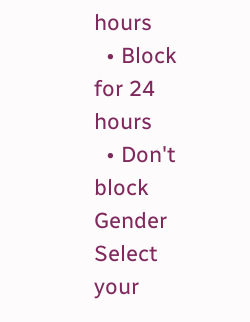hours
  • Block for 24 hours
  • Don't block
Gender
Select your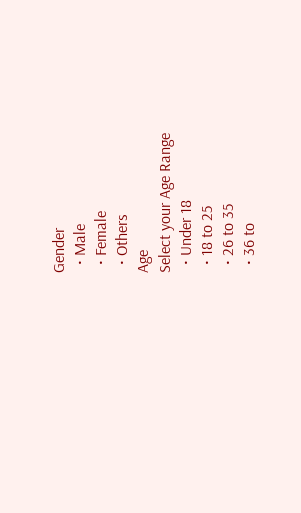Gender
  • Male
  • Female
  • Others
Age
Select your Age Range
  • Under 18
  • 18 to 25
  • 26 to 35
  • 36 to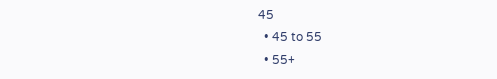45
  • 45 to 55
  • 55+